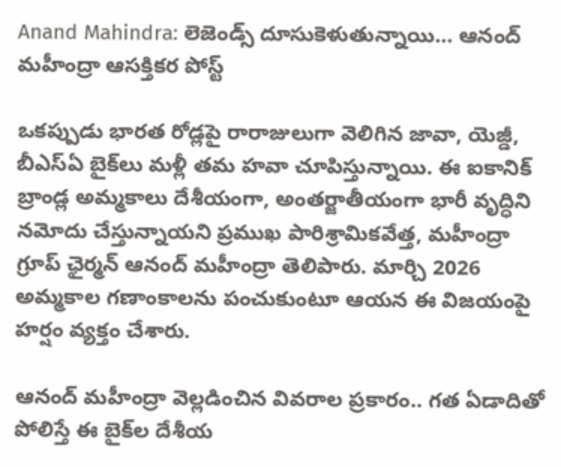Anand Mahindra: లెజెండ్స్ దూసుకెళుతున్నాయి... ఆనంద్ మహీంద్రా ఆసక్తికర పోస్ట్

ఒకప్పుడు భారత రోడ్లపై రారాజులుగా వెలిగిన జావా, యెజ్డీ, బీఎస్ఏ బైక్‌లు మళ్లీ తమ హవా చూపిస్తున్నాయి. ఈ ఐకానిక్ బ్రాండ్ల అమ్మకాలు దేశీయంగా, అంతర్జాతీయంగా భారీ వృద్ధిని నమోదు చేస్తున్నాయని ప్రముఖ పారిశ్రామికవేత్త, మహీంద్రా గ్రూప్ ఛైర్మన్ ఆనంద్ మహీంద్రా తెలిపారు. మార్చి 2026 అమ్మకాల గణాంకాలను పంచుకుంటూ ఆయన ఈ విజయంపై హర్షం వ్యక్తం చేశారు.

ఆనంద్ మహీంద్రా వెల్లడించిన వివరాల ప్రకారం.. గత ఏడాదితో పోలిస్తే ఈ బైక్‌ల దేశీయ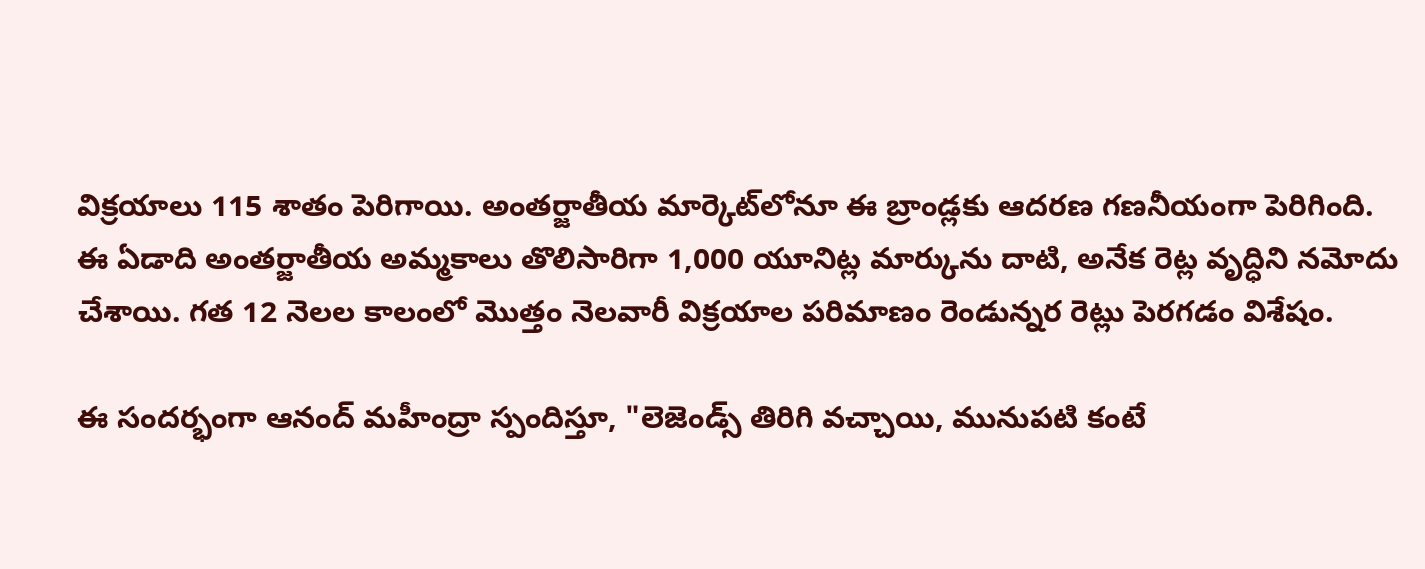విక్రయాలు 115 శాతం పెరిగాయి. అంతర్జాతీయ మార్కెట్‌లోనూ ఈ బ్రాండ్లకు ఆదరణ గణనీయంగా పెరిగింది. ఈ ఏడాది అంతర్జాతీయ అమ్మకాలు తొలిసారిగా 1,000 యూనిట్ల మార్కును దాటి, అనేక రెట్ల వృద్ధిని నమోదు చేశాయి. గత 12 నెలల కాలంలో మొత్తం నెలవారీ విక్రయాల పరిమాణం రెండున్నర రెట్లు పెరగడం విశేషం.

ఈ సందర్భంగా ఆనంద్ మహీంద్రా స్పందిస్తూ, "లెజెండ్స్ తిరిగి వచ్చాయి, మునుపటి కంటే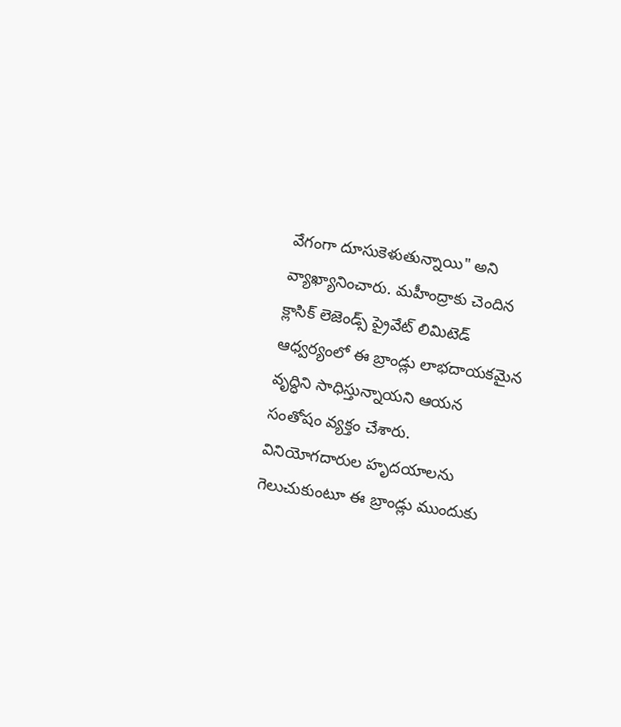వేగంగా దూసుకెళుతున్నాయి" అని వ్యాఖ్యానించారు. మహీంద్రాకు చెందిన క్లాసిక్ లెజెండ్స్ ప్రైవేట్ లిమిటెడ్ ఆధ్వర్యంలో ఈ బ్రాండ్లు లాభదాయకమైన వృద్ధిని సాధిస్తున్నాయని ఆయన సంతోషం వ్యక్తం చేశారు. వినియోగదారుల హృదయాలను గెలుచుకుంటూ ఈ బ్రాండ్లు ముందుకు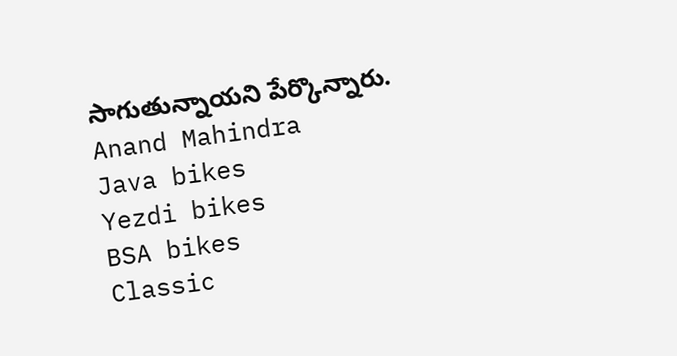సాగుతున్నాయని పేర్కొన్నారు.
Anand Mahindra
Java bikes
Yezdi bikes
BSA bikes
Classic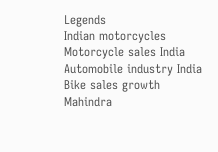Legends
Indian motorcycles
Motorcycle sales India
Automobile industry India
Bike sales growth
Mahindra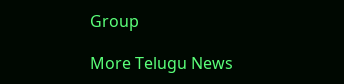Group

More Telugu News